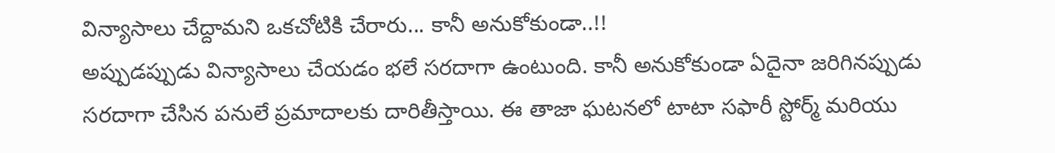విన్యాసాలు చేద్దామని ఒకచోటికి చేరారు... కానీ అనుకోకుండా..!!
అప్పుడప్పుడు విన్యాసాలు చేయడం భలే సరదాగా ఉంటుంది. కానీ అనుకోకుండా ఏదైనా జరిగినప్పుడు సరదాగా చేసిన పనులే ప్రమాదాలకు దారితీస్తాయి. ఈ తాజా ఘటనలో టాటా సఫారీ స్టోర్మ్ మరియు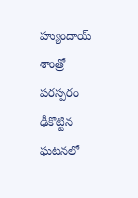హ్యుందాయ్ శాంత్రో పరస్పరం ఢీకొట్టిన ఘటనలో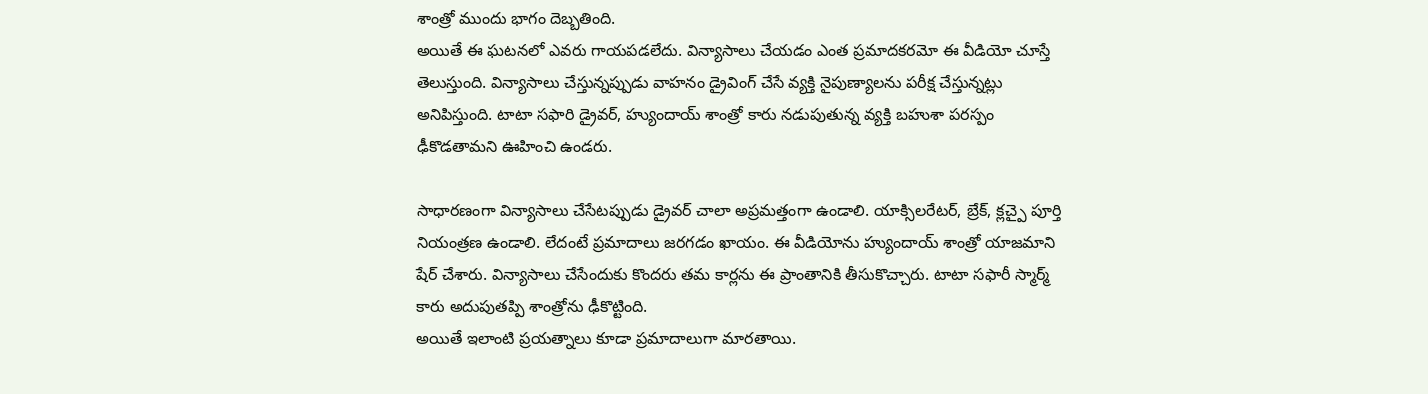శాంత్రో ముందు భాగం దెబ్బతింది.
అయితే ఈ ఘటనలో ఎవరు గాయపడలేదు. విన్యాసాలు చేయడం ఎంత ప్రమాదకరమో ఈ వీడియో చూస్తే తెలుస్తుంది. విన్యాసాలు చేస్తున్నప్పుడు వాహనం డ్రైవింగ్ చేసే వ్యక్తి నైపుణ్యాలను పరీక్ష చేస్తున్నట్లు అనిపిస్తుంది. టాటా సఫారి డ్రైవర్, హ్యుందాయ్ శాంత్రో కారు నడుపుతున్న వ్యక్తి బహుశా పరస్పం ఢీకొడతామని ఊహించి ఉండరు.

సాధారణంగా విన్యాసాలు చేసేటప్పుడు డ్రైవర్ చాలా అప్రమత్తంగా ఉండాలి. యాక్సిలరేటర్, బ్రేక్, క్లచ్పై పూర్తి నియంత్రణ ఉండాలి. లేదంటే ప్రమాదాలు జరగడం ఖాయం. ఈ వీడియోను హ్యుందాయ్ శాంత్రో యాజమాని షేర్ చేశారు. విన్యాసాలు చేసేందుకు కొందరు తమ కార్లను ఈ ప్రాంతానికి తీసుకొచ్చారు. టాటా సఫారీ స్మార్మ్ కారు అదుపుతప్పి శాంత్రోను ఢీకొట్టింది.
అయితే ఇలాంటి ప్రయత్నాలు కూడా ప్రమాదాలుగా మారతాయి.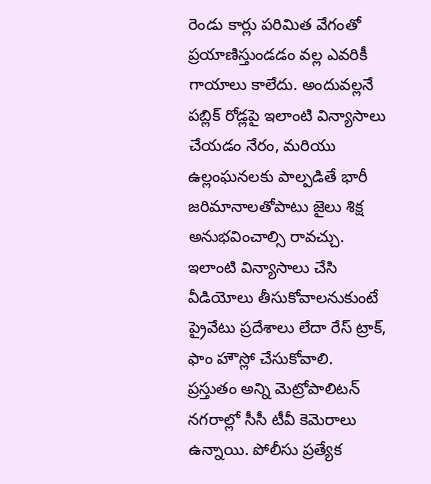రెండు కార్లు పరిమిత వేగంతో ప్రయాణిస్తుండడం వల్ల ఎవరికీ గాయాలు కాలేదు. అందువల్లనే పబ్లిక్ రోడ్లపై ఇలాంటి విన్యాసాలు చేయడం నేరం, మరియు ఉల్లంఘనలకు పాల్పడితే భారీ జరిమానాలతోపాటు జైలు శిక్ష అనుభవించాల్సి రావచ్చు. ఇలాంటి విన్యాసాలు చేసి వీడియోలు తీసుకోవాలనుకుంటే ప్రైవేటు ప్రదేశాలు లేదా రేస్ ట్రాక్, ఫాం హౌస్లో చేసుకోవాలి.
ప్రస్తుతం అన్ని మెట్రోపాలిటన్ నగరాల్లో సీసీ టీవీ కెమెరాలు ఉన్నాయి. పోలీసు ప్రత్యేక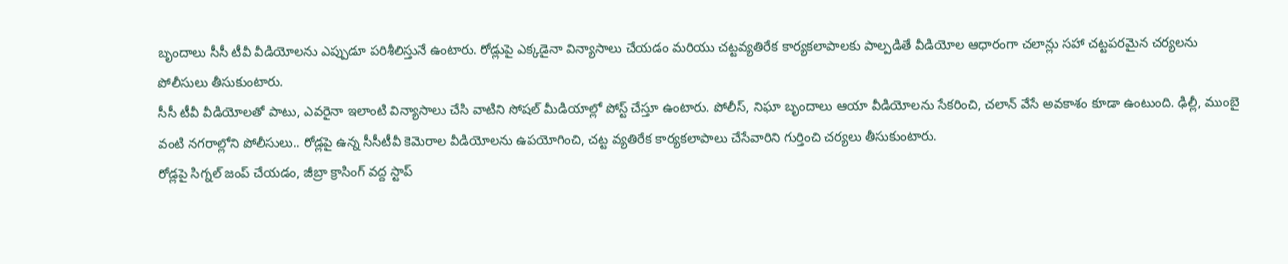బృందాలు సీసీ టీవీ వీడియోలను ఎప్పుడూ పరిశీలిస్తునే ఉంటారు. రోడ్లుపై ఎక్కడైనా విన్యాసాలు చేయడం మరియు చట్టవ్యతిరేక కార్యకలాపాలకు పాల్పడితే వీడియోల ఆధారంగా చలాన్లు సహా చట్టపరమైన చర్యలను పోలీసులు తీసుకుంటారు.
సీసీ టీవీ వీడియోలతో పాటు, ఎవరైనా ఇలాంటి విన్యాసాలు చేసి వాటిని సోషల్ మీడియాల్లో పోస్ట్ చేస్తూ ఉంటారు. పోలీస్, నిఘా బృందాలు ఆయా వీడియోలను సేకరించి, చలాన్ వేసే అవకాశం కూడా ఉంటుంది. ఢిల్లీ, ముంబై వంటి నగరాల్లోని పోలీసులు.. రోడ్లపై ఉన్న సీసీటీవీ కెమెరాల వీడియోలను ఉపయోగించి, చట్ట వ్యతిరేక కార్యకలాపాలు చేసేవారిని గుర్తించి చర్యలు తీసుకుంటారు.
రోడ్లపై సిగ్నల్ జంప్ చేయడం, జీబ్రా క్రాసింగ్ వద్ద స్టాప్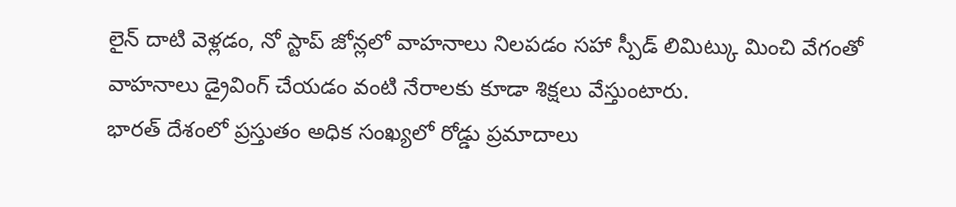లైన్ దాటి వెళ్లడం, నో స్టాప్ జోన్లలో వాహనాలు నిలపడం సహా స్పీడ్ లిమిట్కు మించి వేగంతో వాహనాలు డ్రైవింగ్ చేయడం వంటి నేరాలకు కూడా శిక్షలు వేస్తుంటారు.
భారత్ దేశంలో ప్రస్తుతం అధిక సంఖ్యలో రోడ్డు ప్రమాదాలు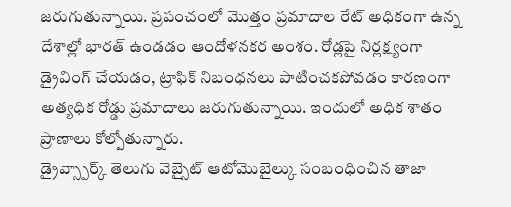జరుగుతున్నాయి. ప్రపంచంలో మొత్తం ప్రమాదాల రేట్ అధికంగా ఉన్న దేశాల్లో భారత్ ఉండడం ఆందోళనకర అంశం. రోడ్లపై నిర్లక్ష్యంగా డ్రైవింగ్ చేయడం, ట్రాఫిక్ నిబంధనలు పాటించకపోవడం కారణంగా అత్యధిక రోడ్డు ప్రమాదాలు జరుగుతున్నాయి. ఇందులో అధిక శాతం ప్రాణాలు కోల్పోతున్నారు.
డ్రైవ్స్పార్క్ తెలుగు వెబ్సైట్ ఆటోమొబైల్కు సంబంధించిన తాజా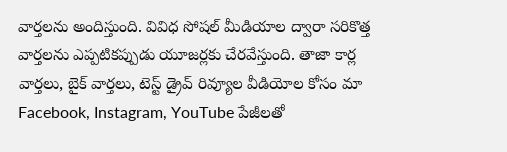వార్తలను అందిస్తుంది. వివిధ సోషల్ మీడియాల ద్వారా సరికొత్త వార్తలను ఎప్పటికప్పుడు యూజర్లకు చేరవేస్తుంది. తాజా కార్ల వార్తలు, బైక్ వార్తలు, టెస్ట్ డ్రైవ్ రివ్యూల వీడియోల కోసం మా Facebook, Instagram, YouTube పేజీలతో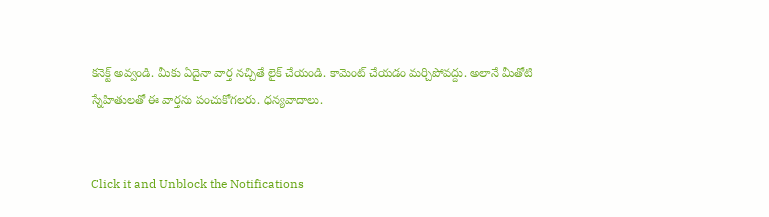కనెక్ట్ అవ్వండి. మీకు ఏదైనా వార్త నచ్చితే లైక్ చేయండి. కామెంట్ చేయడం మర్చిపోవద్దు. అలానే మీతోటి స్నేహితులతో ఈ వార్తను పంచుకోగలరు. ధన్యవాదాలు.


Click it and Unblock the Notifications